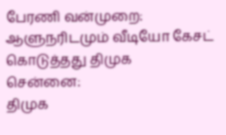பேரணி வன்முறை: ஆளுநரிடமும் வீடியோ கேசட் கொடுத்தது திமுக
சென்னை:
திமுக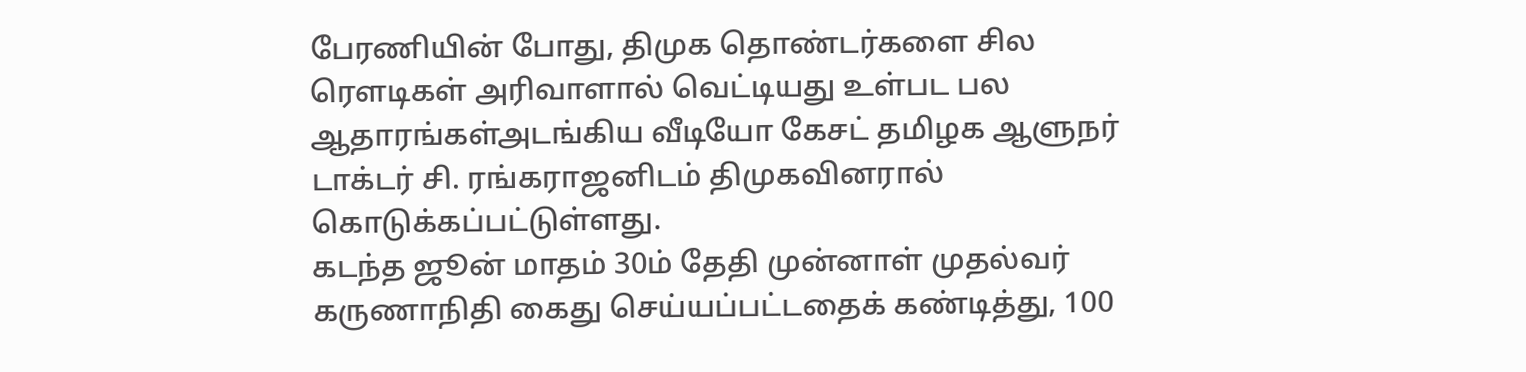பேரணியின் போது, திமுக தொண்டர்களை சில ரெளடிகள் அரிவாளால் வெட்டியது உள்பட பல ஆதாரங்கள்அடங்கிய வீடியோ கேசட் தமிழக ஆளுநர் டாக்டர் சி. ரங்கராஜனிடம் திமுகவினரால் கொடுக்கப்பட்டுள்ளது.
கடந்த ஜூன் மாதம் 30ம் தேதி முன்னாள் முதல்வர் கருணாநிதி கைது செய்யப்பட்டதைக் கண்டித்து, 100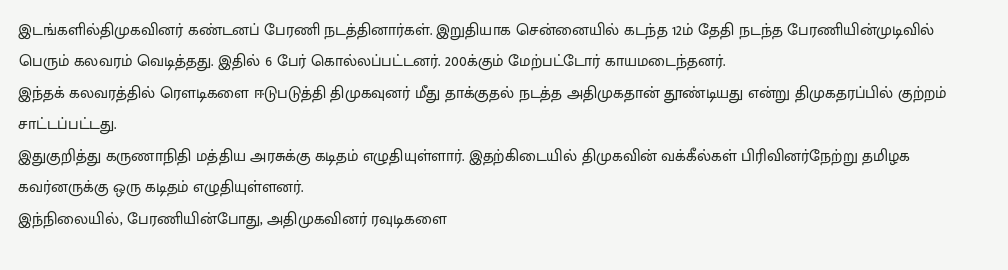இடங்களில்திமுகவினர் கண்டனப் பேரணி நடத்தினார்கள். இறுதியாக சென்னையில் கடந்த 12ம் தேதி நடந்த பேரணியின்முடிவில் பெரும் கலவரம் வெடித்தது. இதில் 6 பேர் கொல்லப்பட்டனர். 200க்கும் மேற்பட்டோர் காயமடைந்தனர்.
இந்தக் கலவரத்தில் ரெளடிகளை ஈடுபடுத்தி திமுகவுனர் மீது தாக்குதல் நடத்த அதிமுகதான் தூண்டியது என்று திமுகதரப்பில் குற்றம் சாட்டப்பட்டது.
இதுகுறித்து கருணாநிதி மத்திய அரசுக்கு கடிதம் எழுதியுள்ளார். இதற்கிடையில் திமுகவின் வக்கீல்கள் பிரிவினர்நேற்று தமிழக கவர்னருக்கு ஒரு கடிதம் எழுதியுள்ளனர்.
இந்நிலையில், பேரணியின்போது, அதிமுகவினர் ரவுடிகளை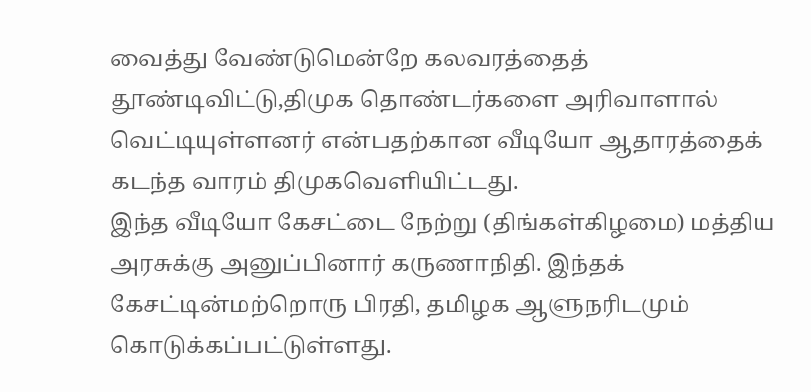வைத்து வேண்டுமென்றே கலவரத்தைத் தூண்டிவிட்டு,திமுக தொண்டர்களை அரிவாளால் வெட்டியுள்ளனர் என்பதற்கான வீடியோ ஆதாரத்தைக் கடந்த வாரம் திமுகவெளியிட்டது.
இந்த வீடியோ கேசட்டை நேற்று (திங்கள்கிழமை) மத்திய அரசுக்கு அனுப்பினார் கருணாநிதி. இந்தக் கேசட்டின்மற்றொரு பிரதி, தமிழக ஆளுநரிடமும் கொடுக்கப்பட்டுள்ளது.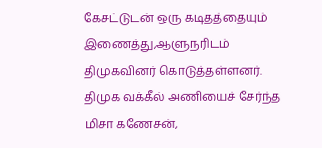கேசட்டுடன் ஒரு கடிதத்தையும் இணைத்து,ஆளுநரிடம் திமுகவினர் கொடுத்தள்ளனர்.
திமுக வக்கீல் அணியைச் சேர்ந்த மிசா கணேசன்,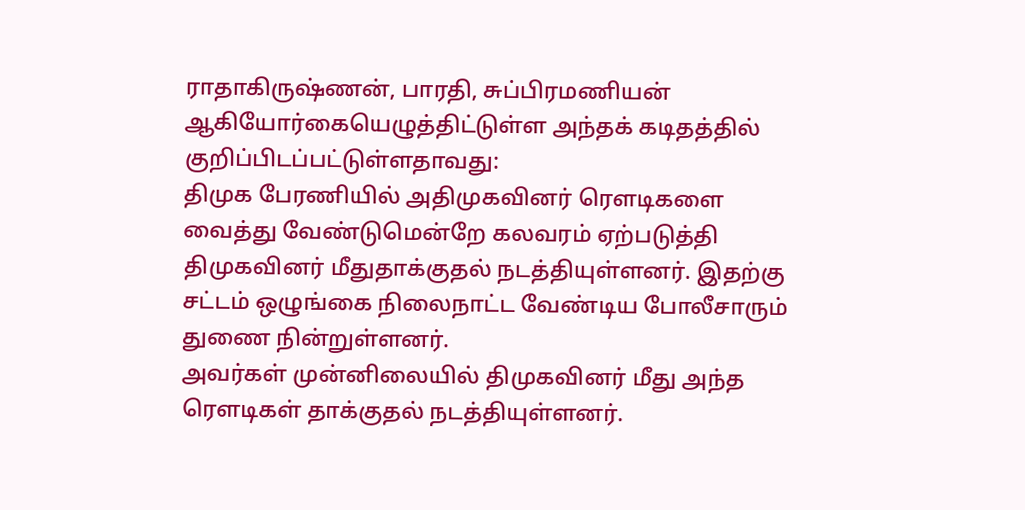ராதாகிருஷ்ணன், பாரதி, சுப்பிரமணியன் ஆகியோர்கையெழுத்திட்டுள்ள அந்தக் கடிதத்தில் குறிப்பிடப்பட்டுள்ளதாவது:
திமுக பேரணியில் அதிமுகவினர் ரெளடிகளை வைத்து வேண்டுமென்றே கலவரம் ஏற்படுத்தி திமுகவினர் மீதுதாக்குதல் நடத்தியுள்ளனர். இதற்கு சட்டம் ஒழுங்கை நிலைநாட்ட வேண்டிய போலீசாரும் துணை நின்றுள்ளனர்.
அவர்கள் முன்னிலையில் திமுகவினர் மீது அந்த ரெளடிகள் தாக்குதல் நடத்தியுள்ளனர்.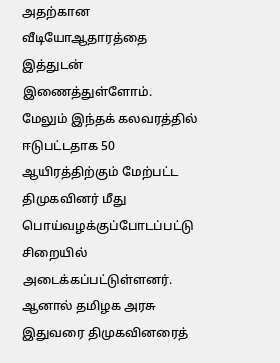அதற்கான வீடியோஆதாரத்தை இத்துடன் இணைத்துள்ளோம்.
மேலும் இந்தக் கலவரத்தில் ஈடுபட்டதாக 50 ஆயிரத்திற்கும் மேற்பட்ட திமுகவினர் மீது பொய்வழக்குப்போடப்பட்டு சிறையில் அடைக்கப்பட்டுள்ளனர். ஆனால் தமிழக அரசு இதுவரை திமுகவினரைத்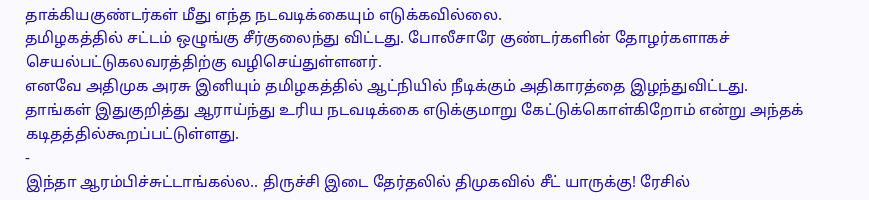தாக்கியகுண்டர்கள் மீது எந்த நடவடிக்கையும் எடுக்கவில்லை.
தமிழகத்தில் சட்டம் ஒழுங்கு சீர்குலைந்து விட்டது. போலீசாரே குண்டர்களின் தோழர்களாகச் செயல்பட்டுகலவரத்திற்கு வழிசெய்துள்ளனர்.
எனவே அதிமுக அரசு இனியும் தமிழகத்தில் ஆட்நியில் நீடிக்கும் அதிகாரத்தை இழந்துவிட்டது. தாங்கள் இதுகுறித்து ஆராய்ந்து உரிய நடவடிக்கை எடுக்குமாறு கேட்டுக்கொள்கிறோம் என்று அந்தக் கடிதத்தில்கூறப்பட்டுள்ளது.
-
இந்தா ஆரம்பிச்சுட்டாங்கல்ல.. திருச்சி இடை தேர்தலில் திமுகவில் சீட் யாருக்கு! ரேசில்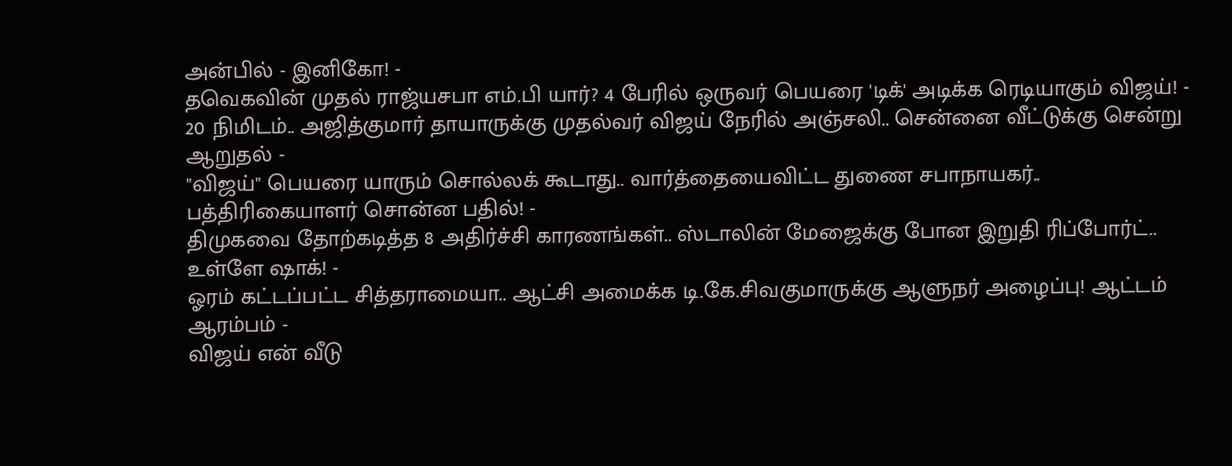அன்பில் - இனிகோ! -
தவெகவின் முதல் ராஜ்யசபா எம்.பி யார்? 4 பேரில் ஒருவர் பெயரை 'டிக்' அடிக்க ரெடியாகும் விஜய்! -
20 நிமிடம்.. அஜித்குமார் தாயாருக்கு முதல்வர் விஜய் நேரில் அஞ்சலி.. சென்னை வீட்டுக்கு சென்று ஆறுதல் -
"விஜய்" பெயரை யாரும் சொல்லக் கூடாது.. வார்த்தையைவிட்ட துணை சபாநாயகர்.. பத்திரிகையாளர் சொன்ன பதில்! -
திமுகவை தோற்கடித்த 8 அதிர்ச்சி காரணங்கள்.. ஸ்டாலின் மேஜைக்கு போன இறுதி ரிப்போர்ட்.. உள்ளே ஷாக்! -
ஓரம் கட்டப்பட்ட சித்தராமையா.. ஆட்சி அமைக்க டி.கே.சிவகுமாருக்கு ஆளுநர் அழைப்பு! ஆட்டம் ஆரம்பம் -
விஜய் என் வீடு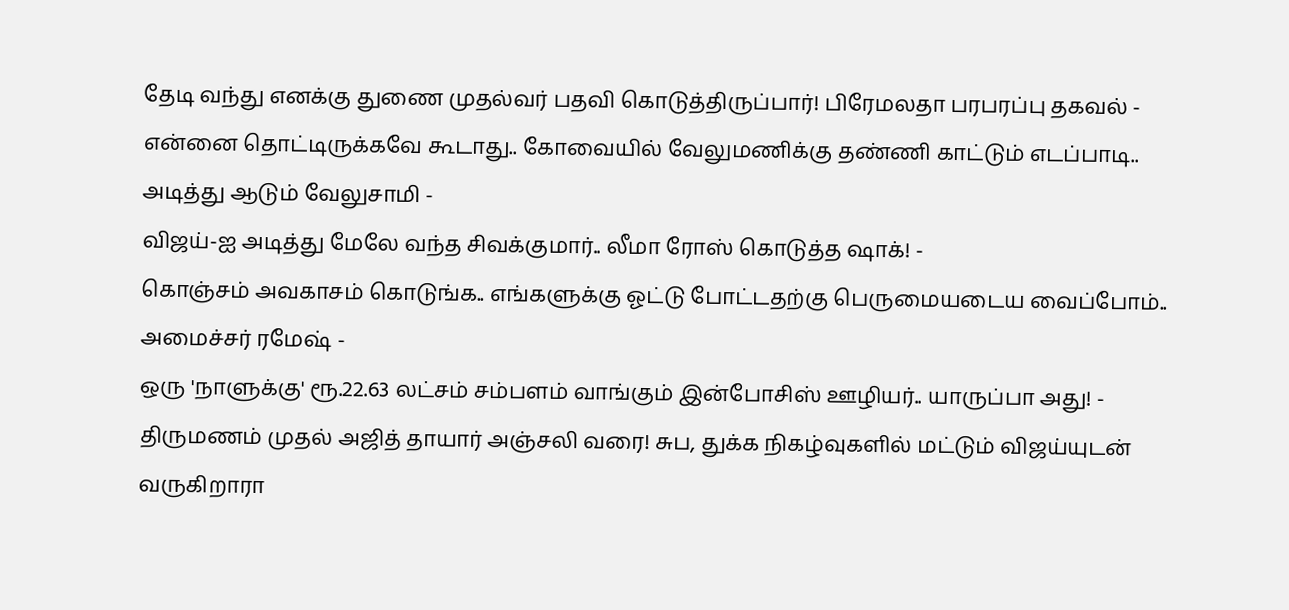தேடி வந்து எனக்கு துணை முதல்வர் பதவி கொடுத்திருப்பார்! பிரேமலதா பரபரப்பு தகவல் -
என்னை தொட்டிருக்கவே கூடாது.. கோவையில் வேலுமணிக்கு தண்ணி காட்டும் எடப்பாடி.. அடித்து ஆடும் வேலுசாமி -
விஜய்-ஐ அடித்து மேலே வந்த சிவக்குமார்.. லீமா ரோஸ் கொடுத்த ஷாக்! -
கொஞ்சம் அவகாசம் கொடுங்க.. எங்களுக்கு ஓட்டு போட்டதற்கு பெருமையடைய வைப்போம்.. அமைச்சர் ரமேஷ் -
ஒரு 'நாளுக்கு' ரூ.22.63 லட்சம் சம்பளம் வாங்கும் இன்போசிஸ் ஊழியர்.. யாருப்பா அது! -
திருமணம் முதல் அஜித் தாயார் அஞ்சலி வரை! சுப, துக்க நிகழ்வுகளில் மட்டும் விஜய்யுடன் வருகிறாரா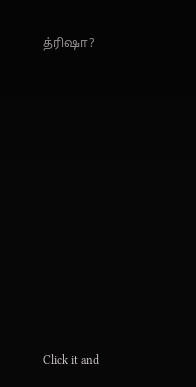த்ரிஷா?












Click it and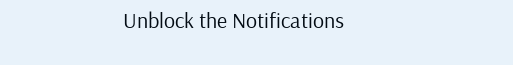Unblock the Notifications